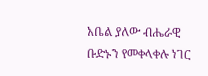አቤል ያለው ብሔራዊ ቡድኑን የመቀላቀሉ ነገር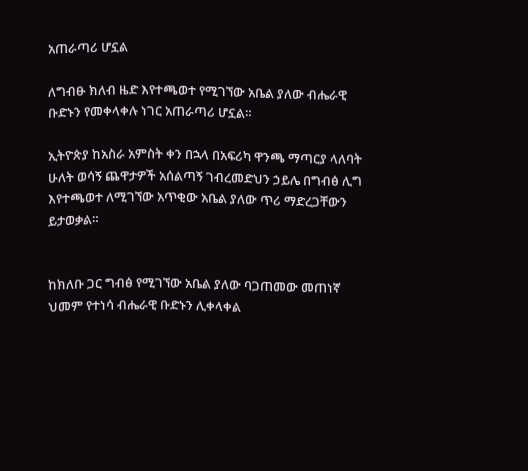አጠራጣሪ ሆኗል

ለግብፁ ክለብ ዜድ እየተጫወተ የሚገኘው አቤል ያለው ብሔራዊ ቡድኑን የመቀላቀሉ ነገር አጠራጣሪ ሆኗል።

ኢትዮጵያ ከአስራ አምስት ቀን በኋላ በአፍሪካ ዋንጫ ማጣርያ ላለባት ሁለት ወሳኝ ጨዋታዎች አሰልጣኝ ገብረመድህን ኃይሌ በግብፅ ሊግ እየተጫወተ ለሚገኘው አጥቂው አቤል ያለው ጥሪ ማድረጋቸውን ይታወቃል።


ከክለቡ ጋር ግብፅ የሚገኘው አቤል ያለው ባጋጠመው መጠነኛ ህመም የተነሳ ብሔራዊ ቡድኑን ሊቀላቀል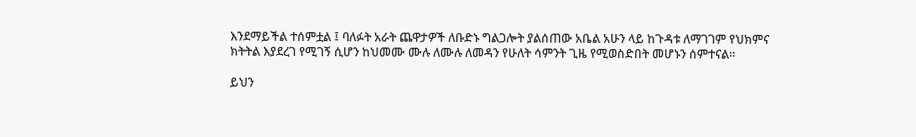እንደማይችል ተሰምቷል ፤ ባለፉት አራት ጨዋታዎች ለቡድኑ ግልጋሎት ያልሰጠው አቤል አሁን ላይ ከጉዳቱ ለማገገም የህክምና ክትትል እያደረገ የሚገኝ ሲሆን ከህመሙ ሙሉ ለሙሉ ለመዳን የሁለት ሳምንት ጊዜ የሚወስድበት መሆኑን ሰምተናል።

ይህን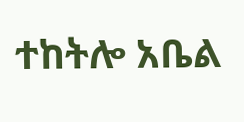ተከትሎ አቤል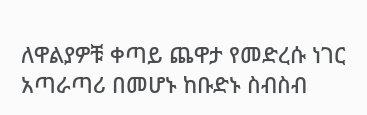ለዋልያዎቹ ቀጣይ ጨዋታ የመድረሱ ነገር አጣራጣሪ በመሆኑ ከቡድኑ ስብስብ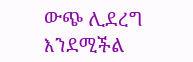ውጭ ሊደረግ እንደሚችል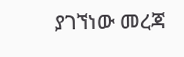ያገኘነው መረጃ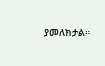ያመለክታል።